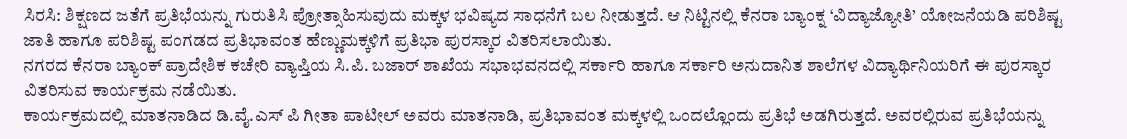ಸಿರಸಿ: ಶಿಕ್ಷಣದ ಜತೆಗೆ ಪ್ರತಿಭೆಯನ್ನು ಗುರುತಿಸಿ ಪ್ರೋತ್ಸಾಹಿಸುವುದು ಮಕ್ಕಳ ಭವಿಷ್ಯದ ಸಾಧನೆಗೆ ಬಲ ನೀಡುತ್ತದೆ. ಆ ನಿಟ್ಟಿನಲ್ಲಿ ಕೆನರಾ ಬ್ಯಾಂಕ್ನ ‘ವಿದ್ಯಾಜ್ಯೋತಿ’ ಯೋಜನೆಯಡಿ ಪರಿಶಿಷ್ಟ ಜಾತಿ ಹಾಗೂ ಪರಿಶಿಷ್ಟ ಪಂಗಡದ ಪ್ರತಿಭಾವಂತ ಹೆಣ್ಣುಮಕ್ಕಳಿಗೆ ಪ್ರತಿಭಾ ಪುರಸ್ಕಾರ ವಿತರಿಸಲಾಯಿತು.
ನಗರದ ಕೆನರಾ ಬ್ಯಾಂಕ್ ಪ್ರಾದೇಶಿಕ ಕಚೇರಿ ವ್ಯಾಪ್ತಿಯ ಸಿ.ಪಿ. ಬಜಾರ್ ಶಾಖೆಯ ಸಭಾಭವನದಲ್ಲಿ ಸರ್ಕಾರಿ ಹಾಗೂ ಸರ್ಕಾರಿ ಅನುದಾನಿತ ಶಾಲೆಗಳ ವಿದ್ಯಾರ್ಥಿನಿಯರಿಗೆ ಈ ಪುರಸ್ಕಾರ ವಿತರಿಸುವ ಕಾರ್ಯಕ್ರಮ ನಡೆಯಿತು.
ಕಾರ್ಯಕ್ರಮದಲ್ಲಿ ಮಾತನಾಡಿದ ಡಿ.ವೈ.ಎಸ್ ಪಿ ಗೀತಾ ಪಾಟೀಲ್ ಅವರು ಮಾತನಾಡಿ, ಪ್ರತಿಭಾವಂತ ಮಕ್ಕಳಲ್ಲಿ ಒಂದಲ್ಲೊಂದು ಪ್ರತಿಭೆ ಅಡಗಿರುತ್ತದೆ. ಅವರಲ್ಲಿರುವ ಪ್ರತಿಭೆಯನ್ನು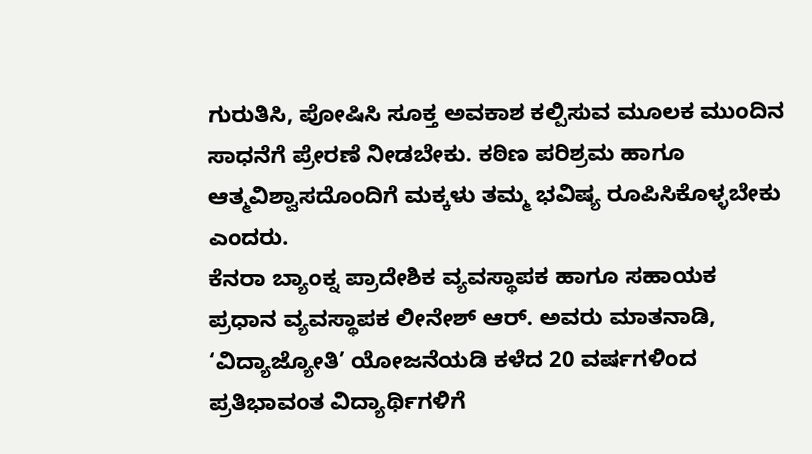ಗುರುತಿಸಿ, ಪೋಷಿಸಿ ಸೂಕ್ತ ಅವಕಾಶ ಕಲ್ಪಿಸುವ ಮೂಲಕ ಮುಂದಿನ ಸಾಧನೆಗೆ ಪ್ರೇರಣೆ ನೀಡಬೇಕು. ಕಠಿಣ ಪರಿಶ್ರಮ ಹಾಗೂ ಆತ್ಮವಿಶ್ವಾಸದೊಂದಿಗೆ ಮಕ್ಕಳು ತಮ್ಮ ಭವಿಷ್ಯ ರೂಪಿಸಿಕೊಳ್ಳಬೇಕು ಎಂದರು.
ಕೆನರಾ ಬ್ಯಾಂಕ್ನ ಪ್ರಾದೇಶಿಕ ವ್ಯವಸ್ಥಾಪಕ ಹಾಗೂ ಸಹಾಯಕ ಪ್ರಧಾನ ವ್ಯವಸ್ಥಾಪಕ ಲೀನೇಶ್ ಆರ್. ಅವರು ಮಾತನಾಡಿ, ‘ವಿದ್ಯಾಜ್ಯೋತಿ’ ಯೋಜನೆಯಡಿ ಕಳೆದ 20 ವರ್ಷಗಳಿಂದ ಪ್ರತಿಭಾವಂತ ವಿದ್ಯಾರ್ಥಿಗಳಿಗೆ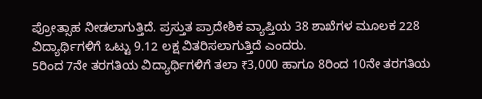ಪ್ರೋತ್ಸಾಹ ನೀಡಲಾಗುತ್ತಿದೆ. ಪ್ರಸ್ತುತ ಪ್ರಾದೇಶಿಕ ವ್ಯಾಪ್ತಿಯ 38 ಶಾಖೆಗಳ ಮೂಲಕ 228 ವಿದ್ಯಾರ್ಥಿಗಳಿಗೆ ಒಟ್ಟು 9.12 ಲಕ್ಷ ವಿತರಿಸಲಾಗುತ್ತಿದೆ ಎಂದರು.
5ರಿಂದ 7ನೇ ತರಗತಿಯ ವಿದ್ಯಾರ್ಥಿಗಳಿಗೆ ತಲಾ ₹3,000 ಹಾಗೂ 8ರಿಂದ 10ನೇ ತರಗತಿಯ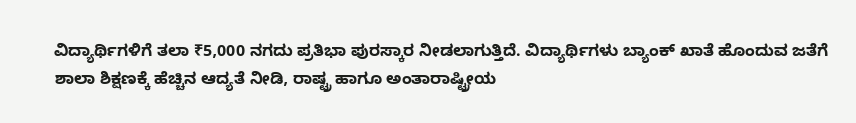ವಿದ್ಯಾರ್ಥಿಗಳಿಗೆ ತಲಾ ₹5,000 ನಗದು ಪ್ರತಿಭಾ ಪುರಸ್ಕಾರ ನೀಡಲಾಗುತ್ತಿದೆ. ವಿದ್ಯಾರ್ಥಿಗಳು ಬ್ಯಾಂಕ್ ಖಾತೆ ಹೊಂದುವ ಜತೆಗೆ ಶಾಲಾ ಶಿಕ್ಷಣಕ್ಕೆ ಹೆಚ್ಚಿನ ಆದ್ಯತೆ ನೀಡಿ, ರಾಷ್ಟ್ರ ಹಾಗೂ ಅಂತಾರಾಷ್ಟ್ರೀಯ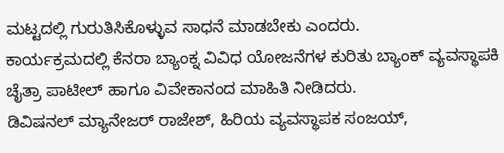ಮಟ್ಟದಲ್ಲಿ ಗುರುತಿಸಿಕೊಳ್ಳುವ ಸಾಧನೆ ಮಾಡಬೇಕು ಎಂದರು.
ಕಾರ್ಯಕ್ರಮದಲ್ಲಿ ಕೆನರಾ ಬ್ಯಾಂಕ್ನ ವಿವಿಧ ಯೋಜನೆಗಳ ಕುರಿತು ಬ್ಯಾಂಕ್ ವ್ಯವಸ್ಥಾಪಕಿ ಚೈತ್ರಾ ಪಾಟೀಲ್ ಹಾಗೂ ವಿವೇಕಾನಂದ ಮಾಹಿತಿ ನೀಡಿದರು.
ಡಿವಿಷನಲ್ ಮ್ಯಾನೇಜರ್ ರಾಜೇಶ್, ಹಿರಿಯ ವ್ಯವಸ್ಥಾಪಕ ಸಂಜಯ್,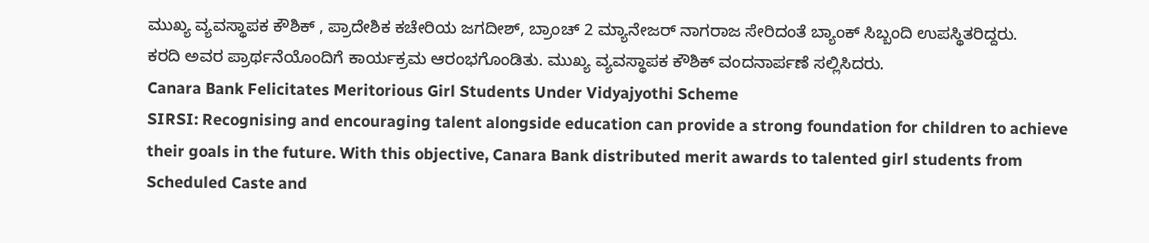ಮುಖ್ಯ ವ್ಯವಸ್ಥಾಪಕ ಕೌಶಿಕ್ , ಪ್ರಾದೇಶಿಕ ಕಚೇರಿಯ ಜಗದೀಶ್, ಬ್ರಾಂಚ್ 2 ಮ್ಯಾನೇಜರ್ ನಾಗರಾಜ ಸೇರಿದಂತೆ ಬ್ಯಾಂಕ್ ಸಿಬ್ಬಂದಿ ಉಪಸ್ಥಿತರಿದ್ದರು.
ಕರದಿ ಅವರ ಪ್ರಾರ್ಥನೆಯೊಂದಿಗೆ ಕಾರ್ಯಕ್ರಮ ಆರಂಭಗೊಂಡಿತು. ಮುಖ್ಯ ವ್ಯವಸ್ಥಾಪಕ ಕೌಶಿಕ್ ವಂದನಾರ್ಪಣೆ ಸಲ್ಲಿಸಿದರು.
Canara Bank Felicitates Meritorious Girl Students Under Vidyajyothi Scheme
SIRSI: Recognising and encouraging talent alongside education can provide a strong foundation for children to achieve their goals in the future. With this objective, Canara Bank distributed merit awards to talented girl students from Scheduled Caste and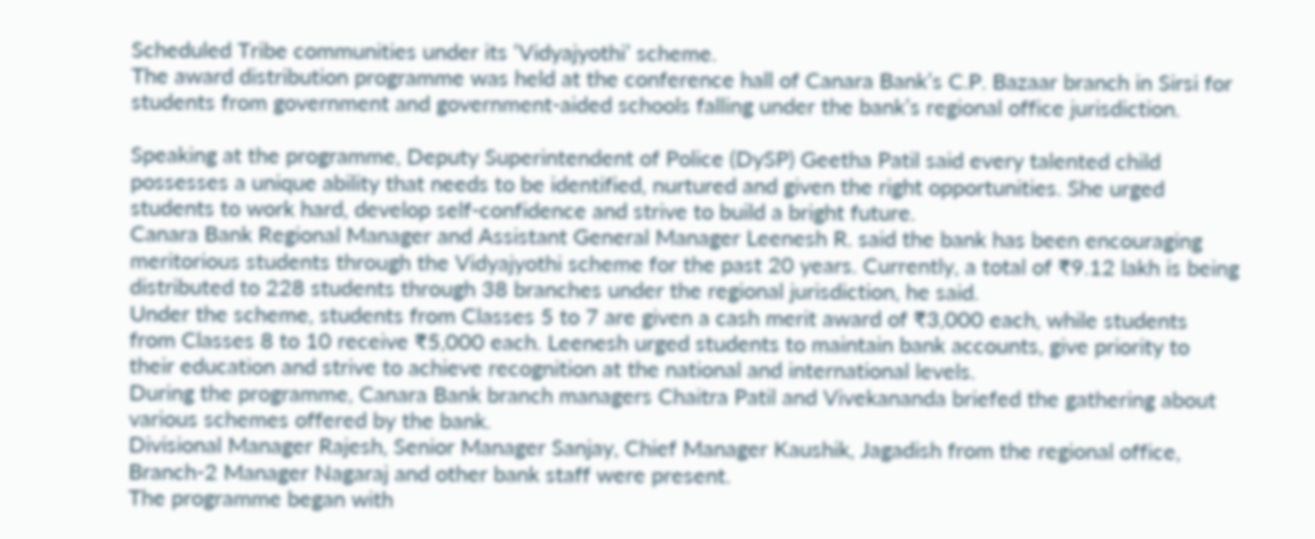Scheduled Tribe communities under its ‘Vidyajyothi’ scheme.
The award distribution programme was held at the conference hall of Canara Bank’s C.P. Bazaar branch in Sirsi for students from government and government-aided schools falling under the bank’s regional office jurisdiction.

Speaking at the programme, Deputy Superintendent of Police (DySP) Geetha Patil said every talented child possesses a unique ability that needs to be identified, nurtured and given the right opportunities. She urged students to work hard, develop self-confidence and strive to build a bright future.
Canara Bank Regional Manager and Assistant General Manager Leenesh R. said the bank has been encouraging meritorious students through the Vidyajyothi scheme for the past 20 years. Currently, a total of ₹9.12 lakh is being distributed to 228 students through 38 branches under the regional jurisdiction, he said.
Under the scheme, students from Classes 5 to 7 are given a cash merit award of ₹3,000 each, while students from Classes 8 to 10 receive ₹5,000 each. Leenesh urged students to maintain bank accounts, give priority to their education and strive to achieve recognition at the national and international levels.
During the programme, Canara Bank branch managers Chaitra Patil and Vivekananda briefed the gathering about various schemes offered by the bank.
Divisional Manager Rajesh, Senior Manager Sanjay, Chief Manager Kaushik, Jagadish from the regional office, Branch-2 Manager Nagaraj and other bank staff were present.
The programme began with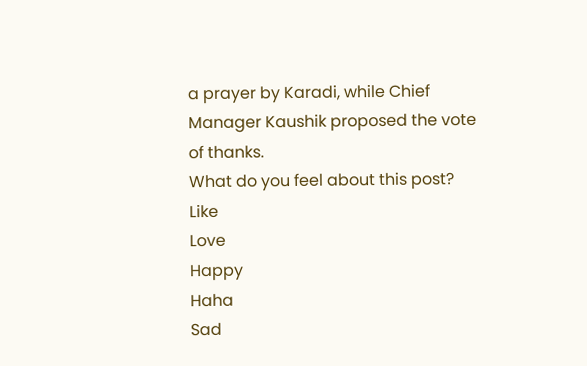a prayer by Karadi, while Chief Manager Kaushik proposed the vote of thanks.
What do you feel about this post?
Like
Love
Happy
Haha
Sad